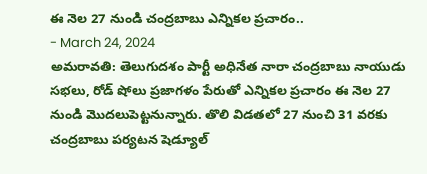ఈ నెల 27 నుండి చంద్రబాబు ఎన్నికల ప్రచారం..
- March 24, 2024
అమరావతి: తెలుగుదశం పార్టీ అధినేత నారా చంద్రబాబు నాయుడు సభలు, రోడ్ షోలు ప్రజాగళం పేరుతో ఎన్నికల ప్రచారం ఈ నెల 27 నుండి మొదలుపెట్టనున్నారు. తొలి విడతలో 27 నుంచి 31 వరకు చంద్రబాబు పర్యటన షెడ్యూల్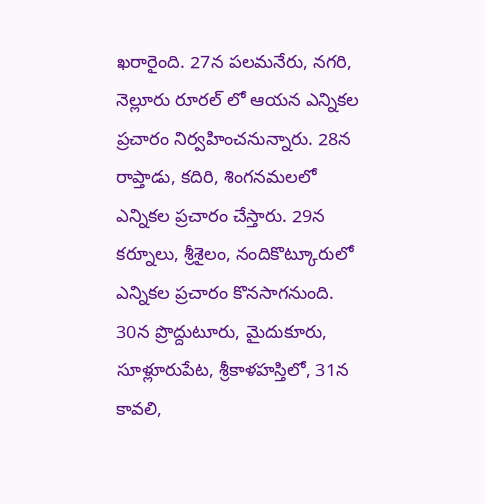ఖరారైంది. 27న పలమనేరు, నగరి, నెల్లూరు రూరల్ లో ఆయన ఎన్నికల ప్రచారం నిర్వహించనున్నారు. 28న రాప్తాడు, కదిరి, శింగనమలలో ఎన్నికల ప్రచారం చేస్తారు. 29న కర్నూలు, శ్రీశైలం, నందికొట్కూరులో ఎన్నికల ప్రచారం కొనసాగనుంది. 30న ప్రొద్దుటూరు, మైదుకూరు, సూళ్లూరుపేట, శ్రీకాళహస్తిలో, 31న కావలి,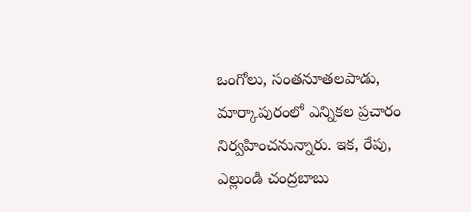ఒంగోలు, సంతనూతలపాడు, మార్కాపురంలో ఎన్నికల ప్రచారం నిర్వహించనున్నారు. ఇక, రేపు, ఎల్లుండి చంద్రబాబు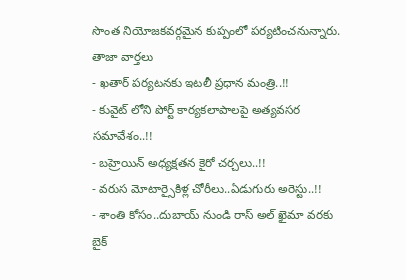సొంత నియోజకవర్గమైన కుప్పంలో పర్యటించనున్నారు.
తాజా వార్తలు
- ఖతార్ పర్యటనకు ఇటలీ ప్రధాన మంత్రి..!!
- కువైట్ లోని పోర్ట్ కార్యకలాపాలపై అత్యవసర సమావేశం..!!
- బహ్రెయిన్ అధ్యక్షతన కైరో చర్చలు..!!
- వరుస మోటార్సైకిళ్ల చోరీలు..ఏడుగురు అరెస్టు..!!
- శాంతి కోసం..దుబాయ్ నుండి రాస్ అల్ ఖైమా వరకు బైక్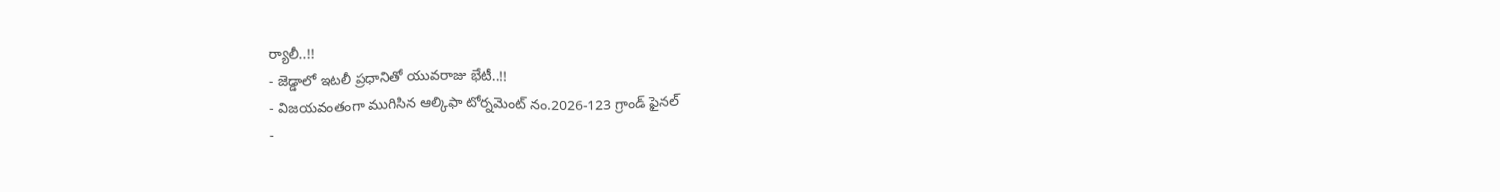ర్యాలీ..!!
- జెడ్డాలో ఇటలీ ప్రధానితో యువరాజు భేటీ..!!
- విజయవంతంగా ముగిసిన ఆల్కిఫా టోర్నమెంట్ నం.2026-123 గ్రాండ్ ఫైనల్
-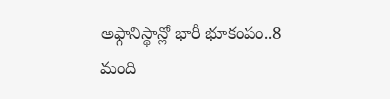అఫ్గానిస్థాన్లో భారీ భూకంపం..8 మంది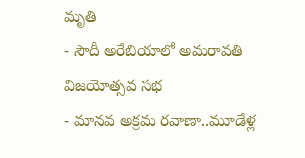మృతి
- సౌదీ అరేబియాలో అమరావతి విజయోత్సవ సభ
- మానవ అక్రమ రవాణా..మూడేళ్ల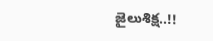జైలుశిక్ష..!!